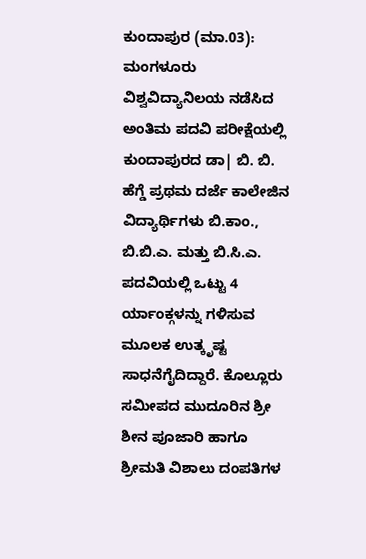ಕುಂದಾಪುರ (ಮಾ.03): ಮಂಗಳೂರು ವಿಶ್ವವಿದ್ಯಾನಿಲಯ ನಡೆಸಿದ ಅಂತಿಮ ಪದವಿ ಪರೀಕ್ಷೆಯಲ್ಲಿ ಕುಂದಾಪುರದ ಡಾ| ಬಿ. ಬಿ. ಹೆಗ್ಡೆ ಪ್ರಥಮ ದರ್ಜೆ ಕಾಲೇಜಿನ ವಿದ್ಯಾರ್ಥಿಗಳು ಬಿ.ಕಾಂ., ಬಿ.ಬಿ.ಎ. ಮತ್ತು ಬಿ.ಸಿ.ಎ. ಪದವಿಯಲ್ಲಿ ಒಟ್ಟು 4 ರ್ಯಾಂಕ್ಗಳನ್ನು ಗಳಿಸುವ ಮೂಲಕ ಉತ್ಕೃಷ್ಟ ಸಾಧನೆಗೈದಿದ್ದಾರೆ. ಕೊಲ್ಲೂರು ಸಮೀಪದ ಮುದೂರಿನ ಶ್ರೀ ಶೀನ ಪೂಜಾರಿ ಹಾಗೂ ಶ್ರೀಮತಿ ವಿಶಾಲು ದಂಪತಿಗಳ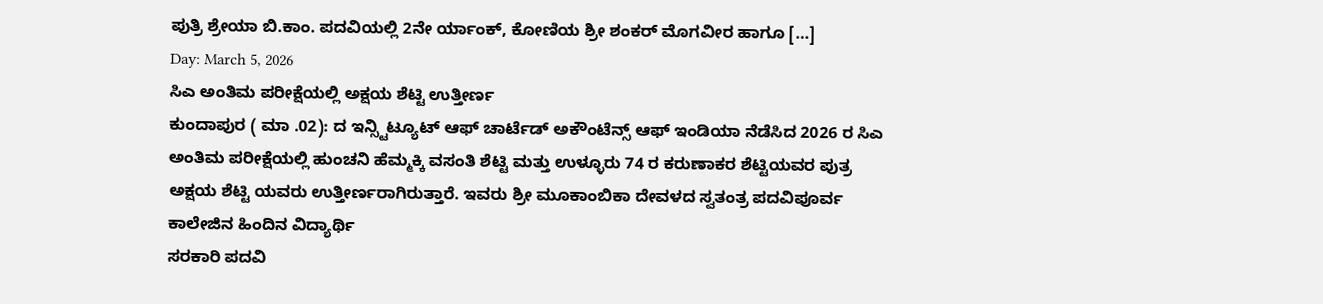ಪುತ್ರಿ ಶ್ರೇಯಾ ಬಿ.ಕಾಂ. ಪದವಿಯಲ್ಲಿ 2ನೇ ರ್ಯಾಂಕ್, ಕೋಣಿಯ ಶ್ರೀ ಶಂಕರ್ ಮೊಗವೀರ ಹಾಗೂ […]
Day: March 5, 2026
ಸಿಎ ಅಂತಿಮ ಪರೀಕ್ಷೆಯಲ್ಲಿ ಅಕ್ಷಯ ಶೆಟ್ಟಿ ಉತ್ತೀರ್ಣ
ಕುಂದಾಪುರ ( ಮಾ .02): ದ ಇನ್ಸ್ಟಿಟ್ಯೂಟ್ ಆಫ್ ಚಾರ್ಟೆಡ್ ಅಕೌಂಟೆನ್ಸ್ ಆಫ್ ಇಂಡಿಯಾ ನೆಡೆಸಿದ 2026 ರ ಸಿಎ ಅಂತಿಮ ಪರೀಕ್ಷೆಯಲ್ಲಿ ಹುಂಚನಿ ಹೆಮ್ಮಕ್ಕಿ ವಸಂತಿ ಶೆಟ್ಟಿ ಮತ್ತು ಉಳ್ಳೂರು 74 ರ ಕರುಣಾಕರ ಶೆಟ್ಟಿಯವರ ಪುತ್ರ ಅಕ್ಷಯ ಶೆಟ್ಟಿ ಯವರು ಉತ್ತೀರ್ಣರಾಗಿರುತ್ತಾರೆ. ಇವರು ಶ್ರೀ ಮೂಕಾಂಬಿಕಾ ದೇವಳದ ಸ್ವತಂತ್ರ ಪದವಿಪೂರ್ವ ಕಾಲೇಜಿನ ಹಿಂದಿನ ವಿದ್ಯಾರ್ಥಿ
ಸರಕಾರಿ ಪದವಿ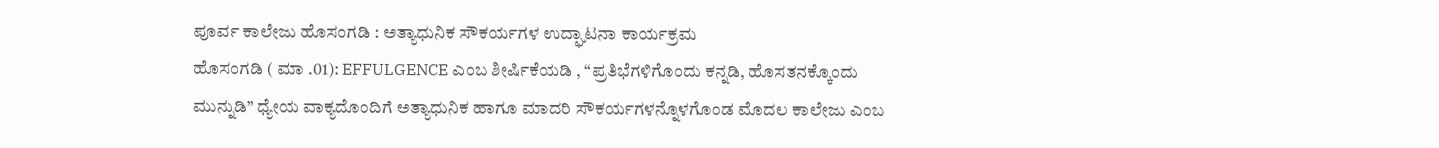ಪೂರ್ವ ಕಾಲೇಜು ಹೊಸಂಗಡಿ : ಅತ್ಯಾಧುನಿಕ ಸೌಕರ್ಯಗಳ ಉದ್ಘಾಟನಾ ಕಾರ್ಯಕ್ರಮ
ಹೊಸಂಗಡಿ ( ಮಾ .01): EFFULGENCE ಎಂಬ ಶೀರ್ಷಿಕೆಯಡಿ , “ಪ್ರತಿಭೆಗಳಿಗೊಂದು ಕನ್ನಡಿ, ಹೊಸತನಕ್ಕೊಂದು ಮುನ್ನುಡಿ” ಧ್ಯೇಯ ವಾಕ್ಯದೊಂದಿಗೆ ಅತ್ಯಾಧುನಿಕ ಹಾಗೂ ಮಾದರಿ ಸೌಕರ್ಯಗಳನ್ನೊಳಗೊಂಡ ಮೊದಲ ಕಾಲೇಜು ಎಂಬ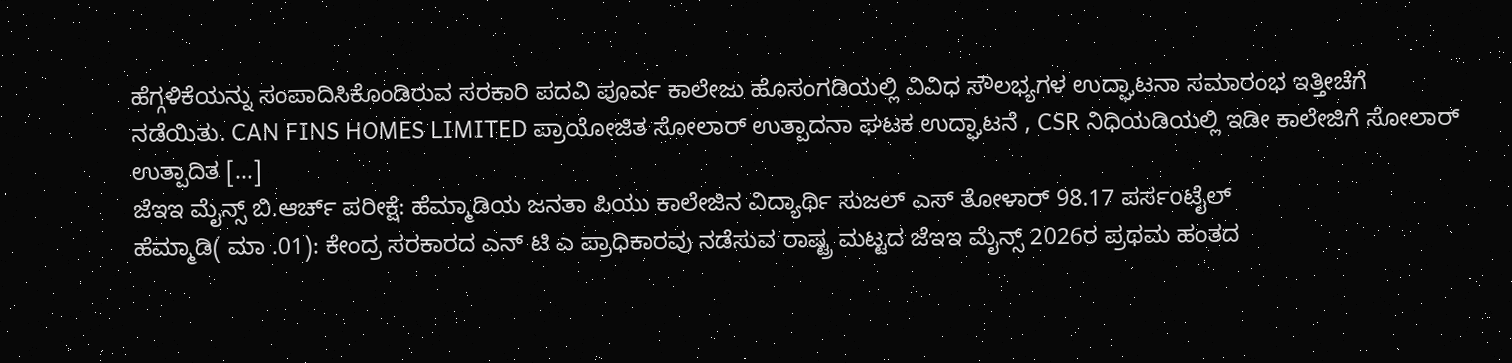ಹೆಗ್ಗಳಿಕೆಯನ್ನು ಸಂಪಾದಿಸಿಕೊಂಡಿರುವ ಸರಕಾರಿ ಪದವಿ ಪೂರ್ವ ಕಾಲೇಜು ಹೊಸಂಗಡಿಯಲ್ಲಿ ವಿವಿಧ ಸೌಲಭ್ಯಗಳ ಉದ್ಘಾಟನಾ ಸಮಾರಂಭ ಇತ್ತೀಚೆಗೆ ನಡೆಯಿತು. CAN FINS HOMES LIMITED ಪ್ರಾಯೋಜಿತ ಸೋಲಾರ್ ಉತ್ಪಾದನಾ ಘಟಕ ಉದ್ಘಾಟನೆ , CSR ನಿಧಿಯಡಿಯಲ್ಲಿ ಇಡೀ ಕಾಲೇಜಿಗೆ ಸೋಲಾರ್ ಉತ್ಪಾದಿತ […]
ಜೆಇಇ ಮೈನ್ಸ್ ಬಿ.ಆರ್ಚ್ ಪರೀಕ್ಷೆ: ಹೆಮ್ಮಾಡಿಯ ಜನತಾ ಪಿಯು ಕಾಲೇಜಿನ ವಿದ್ಯಾರ್ಥಿ ಸುಜಲ್ ಎಸ್ ತೋಳಾರ್ 98.17 ಪರ್ಸoಟೈಲ್
ಹೆಮ್ಮಾಡಿ( ಮಾ .01): ಕೇಂದ್ರ ಸರಕಾರದ ಎನ್ ಟಿ ಎ ಪ್ರಾಧಿಕಾರವು ನಡೆಸುವ ರಾಷ್ಟ್ರ ಮಟ್ಟದ ಜೆಇಇ ಮೈನ್ಸ್ 2026ರ ಪ್ರಥಮ ಹಂತದ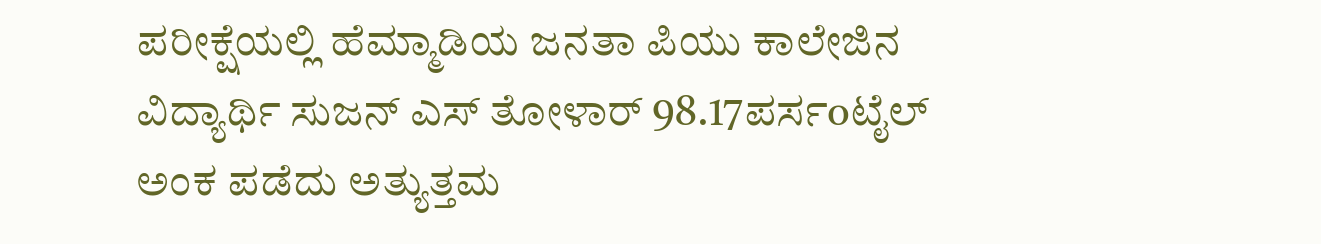ಪರೀಕ್ಷೆಯಲ್ಲಿ ಹೆಮ್ಮಾಡಿಯ ಜನತಾ ಪಿಯು ಕಾಲೇಜಿನ ವಿದ್ಯಾರ್ಥಿ ಸುಜನ್ ಎಸ್ ತೋಳಾರ್ 98.17ಪರ್ಸoಟೈಲ್ ಅಂಕ ಪಡೆದು ಅತ್ಯುತ್ತಮ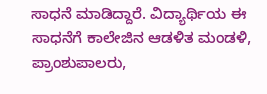ಸಾಧನೆ ಮಾಡಿದ್ದಾರೆ. ವಿದ್ಯಾರ್ಥಿಯ ಈ ಸಾಧನೆಗೆ ಕಾಲೇಜಿನ ಆಡಳಿತ ಮಂಡಳಿ, ಪ್ರಾಂಶುಪಾಲರು,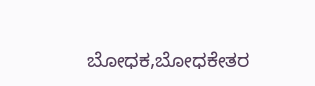ಬೋಧಕ,ಬೋಧಕೇತರ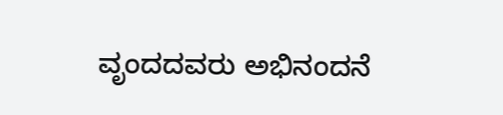ವೃಂದದವರು ಅಭಿನಂದನೆ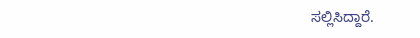ಸಲ್ಲಿಸಿದ್ದಾರೆ.